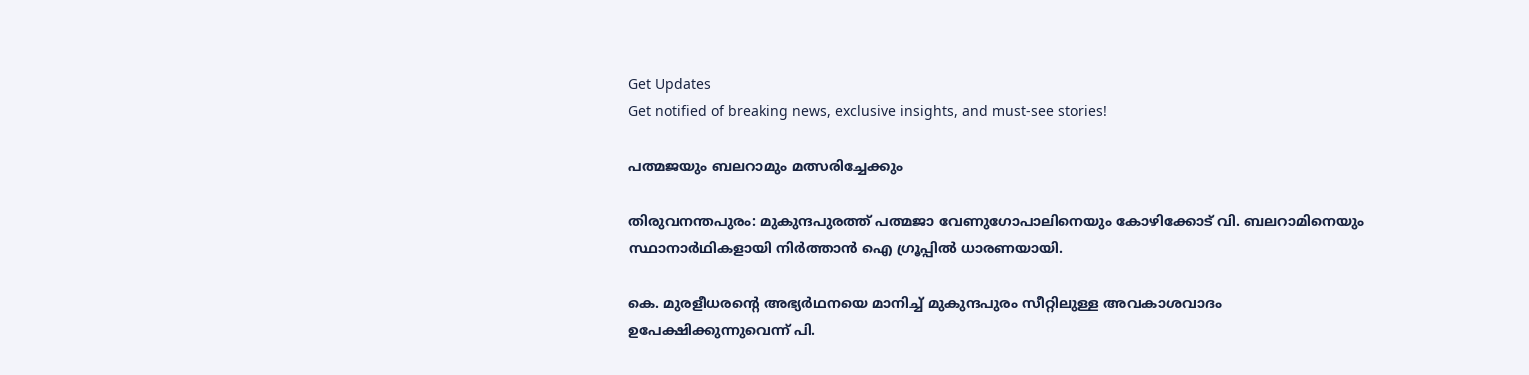Get Updates
Get notified of breaking news, exclusive insights, and must-see stories!

പത്മജയും ബലറാമും മത്സരിച്ചേക്കും

തിരുവനന്തപുരം: മുകുന്ദപുരത്ത് പത്മജാ വേണുഗോപാലിനെയും കോഴിക്കോട് വി. ബലറാമിനെയും സ്ഥാനാര്‍ഥികളായി നിര്‍ത്താന്‍ ഐ ഗ്രൂപ്പില്‍ ധാരണയായി.

കെ. മുരളീധരന്റെ അഭ്യര്‍ഥനയെ മാനിച്ച് മുകുന്ദപുരം സീറ്റിലുള്ള അവകാശവാദം ഉപേക്ഷിക്കുന്നുവെന്ന് പി.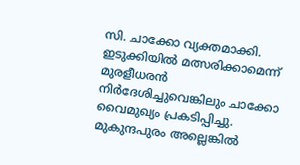സി. ചാക്കോ വ്യക്തമാക്കി. ഇടുക്കിയില്‍ മത്സരിക്കാമെന്ന് മുരളീധരന്‍ നിര്‍ദേശിച്ചുവെങ്കിലും ചാക്കോ വൈമുഖ്യം പ്രകടിപ്പിച്ചു. മുകുന്ദപുരം അല്ലെങ്കില്‍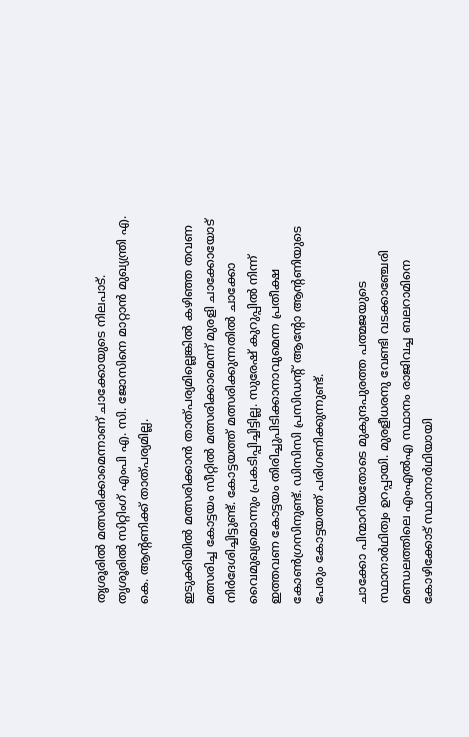തൃശൂരില്‍ മത്സരിക്കാമെന്നാണ് ചാക്കോയുടെ നിലപാട്. തൃശൂരില്‍ സിറ്റിംഗ് എംപി എ. സി. ജോസിനെ മാറ്റാന്‍ മുഖ്യന്ത്രി എ. കെ. ആന്റണിക്ക് താത്പര്യമില്ല.

ഇടുക്കിയില്‍ മത്സരിക്കാന്‍ താത്പര്യമില്ലെങ്കില്‍ കഴിഞ്ഞ തവണ മത്സരിച്ച കോട്ടയം സീറ്റില്‍ മത്സരിക്കാമെന്ന് മുരളി ചാക്കോയോട് നിര്‍ദേശിച്ചിട്ടുണ്ട്. കോട്ടയത്ത് മത്സരിക്കുന്നതില്‍ ചാക്കോ വൈമുഖ്യമൊന്നും പ്രകടിപ്പിച്ചിട്ടില്ല. സുരേഷ് കുറുപ്പില്‍ നിന്ന് ഇത്തവണ കോട്ടയം തിരിച്ചുപിടിക്കാനാവുമെന്ന പ്രതീക്ഷ കോണ്‍ഗ്രസിനുണ്ട്. ഡിസിസി പ്രസിഡന്റ് ആന്റോ ആന്റണിയുടെ പേരും കോട്ടയത്ത് പരിഗണിക്കുന്നുണ്ട്.

ചാക്കോ പിന്മാറിയതോടെ മുകുന്ദപുരത്ത പത്മജയുടെ സ്ഥാനാര്‍ഥിത്വം ഉറപ്പായി. മുരളീധരനു വേണ്ടി വടക്കാഞ്ചേരി മണ്ഡലത്തിലെ എംഎല്‍എ സ്ഥാനം രാജിവച്ച ബലറാമിനെ കോഴിക്കോട് സ്ഥാനാര്‍ഥിയായി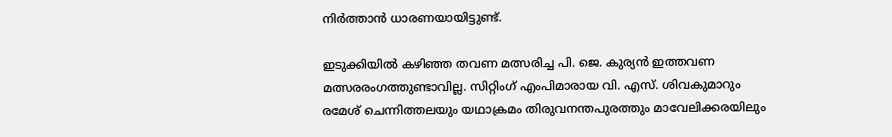നിര്‍ത്താന്‍ ധാരണയായിട്ടുണ്ട്.

ഇടുക്കിയില്‍ കഴിഞ്ഞ തവണ മത്സരിച്ച പി. ജെ. കുര്യന്‍ ഇത്തവണ മത്സരരംഗത്തുണ്ടാവില്ല. സിറ്റിംഗ് എംപിമാരായ വി. എസ്. ശിവകുമാറും രമേശ് ചെന്നിത്തലയും യഥാക്രമം തിരുവനന്തപുരത്തും മാവേലിക്കരയിലും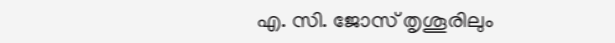എ. സി. ജോസ് തൃശൂരിലും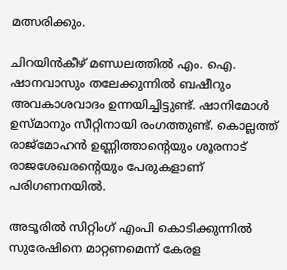മത്സരിക്കും.

ചിറയിന്‍കീഴ് മണ്ഡലത്തില്‍ എം. ഐ. ഷാനവാസും തലേക്കുന്നില്‍ ബഷീറും അവകാശവാദം ഉന്നയിച്ചിട്ടുണ്ട്. ഷാനിമോള്‍ ഉസ്മാനും സീറ്റിനായി രംഗത്തുണ്ട്. കൊല്ലത്ത് രാജ്മോഹന്‍ ഉണ്ണിത്താന്റെയും ശൂരനാട് രാജശേഖരന്റെയും പേരുകളാണ് പരിഗണനയില്‍.

അടൂരില്‍ സിറ്റിംഗ് എംപി കൊടിക്കുന്നില്‍ സുരേഷിനെ മാറ്റണമെന്ന് കേരള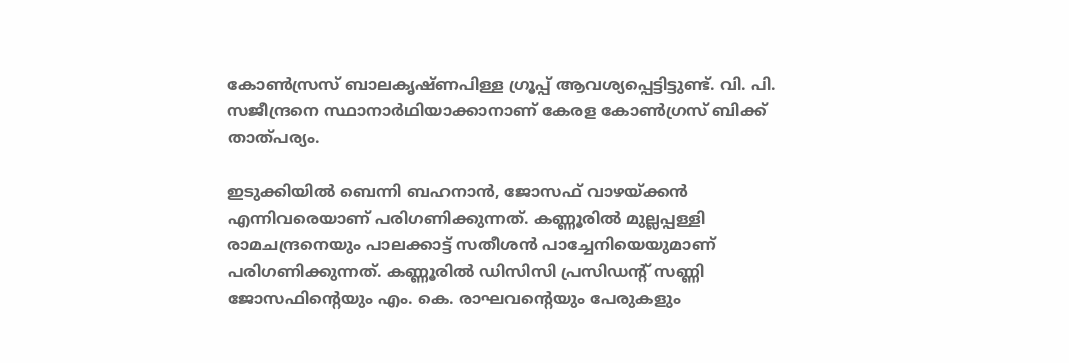കോണ്‍സ്രസ് ബാലകൃഷ്ണപിള്ള ഗ്രൂപ്പ് ആവശ്യപ്പെട്ടിട്ടുണ്ട്. വി. പി. സജീന്ദ്രനെ സ്ഥാനാര്‍ഥിയാക്കാനാണ് കേരള കോണ്‍ഗ്രസ് ബിക്ക് താത്പര്യം.

ഇടുക്കിയില്‍ ബെന്നി ബഹനാന്‍, ജോസഫ് വാഴയ്ക്കന്‍ എന്നിവരെയാണ് പരിഗണിക്കുന്നത്. കണ്ണൂരില്‍ മുല്ലപ്പള്ളി രാമചന്ദ്രനെയും പാലക്കാട്ട് സതീശന്‍ പാച്ചേനിയെയുമാണ് പരിഗണിക്കുന്നത്. കണ്ണൂരില്‍ ഡിസിസി പ്രസിഡന്റ് സണ്ണി ജോസഫിന്റെയും എം. കെ. രാഘവന്റെയും പേരുകളും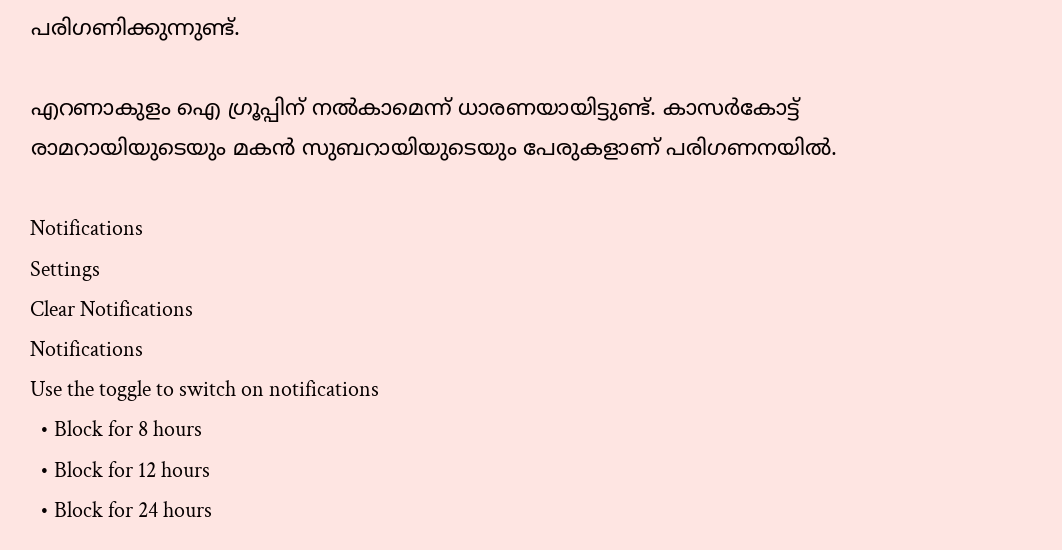പരിഗണിക്കുന്നുണ്ട്.

എറണാകുളം ഐ ഗ്രൂപ്പിന് നല്‍കാമെന്ന് ധാരണയായിട്ടുണ്ട്. കാസര്‍കോട്ട് രാമറായിയുടെയും മകന്‍ സുബറായിയുടെയും പേരുകളാണ് പരിഗണനയില്‍.

Notifications
Settings
Clear Notifications
Notifications
Use the toggle to switch on notifications
  • Block for 8 hours
  • Block for 12 hours
  • Block for 24 hours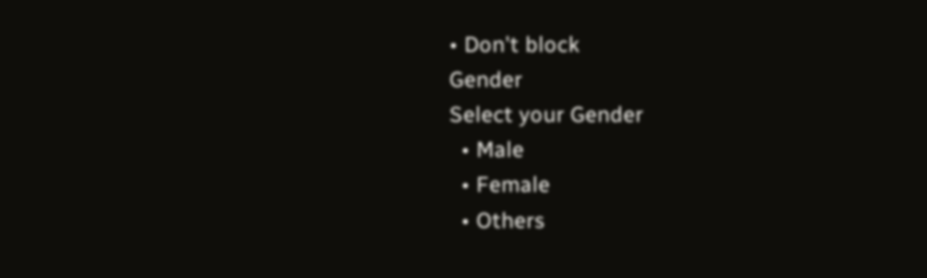• Don't block
Gender
Select your Gender
  • Male
  • Female
  • Others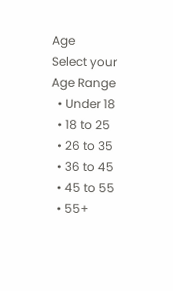Age
Select your Age Range
  • Under 18
  • 18 to 25
  • 26 to 35
  • 36 to 45
  • 45 to 55
  • 55+